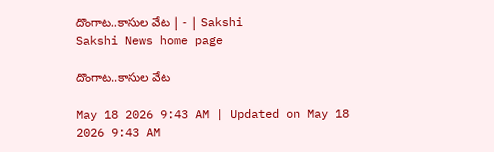దొంగాట..కాసుల వేట | - | Sakshi
Sakshi News home page

దొంగాట..కాసుల వేట

May 18 2026 9:43 AM | Updated on May 18 2026 9:43 AM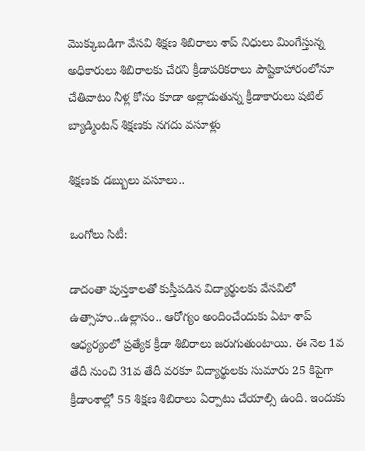మొక్కుబడిగా వేసవి శిక్షణ శిబిరాలు శాప్‌ నిధులు మింగేస్తున్న అధికారులు శిబిరాలకు చేరని క్రీడాపరికరాలు పౌష్టికాహారంలోనూ చేతివాటం నీళ్ల కోసం కూడా అల్లాడుతున్న క్రీడాకారులు షటిల్‌ బ్యాడ్మింటన్‌ శిక్షణకు నగదు వసూళ్లు

శిక్షణకు డబ్బులు వసూలు..

ఒంగోలు సిటీ:

డాదంతా పుస్తకాలతో కుస్తీపడిన విద్యార్థులకు వేసవిలో ఉత్సాహం..ఉల్లాసం.. ఆరోగ్యం అందించేందుకు ఏటా శాప్‌ ఆధ్యర్యంలో ప్రత్యేక క్రీడా శిబిరాలు జరుగుతుంటాయి. ఈ నెల 1వ తేదీ నుంచి 31వ తేదీ వరకూ విద్యార్థులకు సుమారు 25 కిపైగా క్రీడాంశాల్లో 55 శిక్షణ శిబిరాలు ఏర్పాటు చేయాల్సి ఉంది. ఇందుకు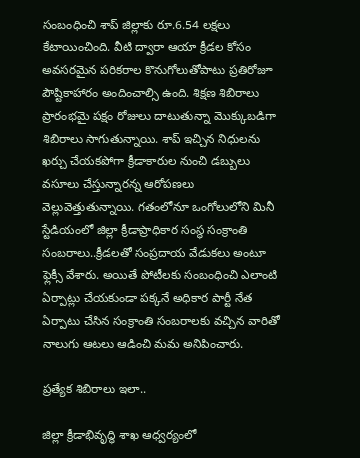సంబంధించి శాప్‌ జిల్లాకు రూ.6.54 లక్షలు కేటాయించింది. వీటి ద్వారా ఆయా క్రీడల కోసం అవసరమైన పరికరాల కొనుగోలుతోపాటు ప్రతిరోజూ పౌష్టికాహారం అందించాల్సి ఉంది. శిక్షణ శిబిరాలు ప్రారంభమై పక్షం రోజులు దాటుతున్నా మొక్కుబడిగా శిబిరాలు సాగుతున్నాయి. శాప్‌ ఇచ్చిన నిధులను ఖర్చు చేయకపోగా క్రీడాకారుల నుంచి డబ్బులు వసూలు చేస్తున్నారన్న ఆరోపణలు వెల్లువెత్తుతున్నాయి. గతంలోనూ ఒంగోలులోని మినీ స్టేడియంలో జిల్లా క్రీడాప్రాధికార సంస్థ సంక్రాంతి సంబరాలు..క్రీడలతో సంప్రదాయ వేడుకలు అంటూ ఫ్లెక్సీ వేశారు. అయితే పోటీలకు సంబంధించి ఎలాంటి ఏర్పాట్లు చేయకుండా పక్కనే అధికార పార్టీ నేత ఏర్పాటు చేసిన సంక్రాంతి సంబరాలకు వచ్చిన వారితో నాలుగు ఆటలు ఆడించి మమ అనిపించారు.

ప్రత్యేక శిబిరాలు ఇలా..

జిల్లా క్రీడాభివృద్ధి శాఖ ఆధ్వర్యంలో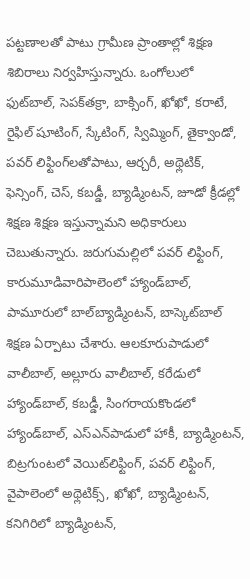పట్టణాలతో పాటు గ్రామీణ ప్రాంతాల్లో శిక్షణ శిబిరాలు నిర్వహిస్తున్నారు. ఒంగోలులో ఫుట్‌బాల్‌, సెపక్‌తక్రా, బాక్సింగ్‌, ఖోఖో, కరాటే, రైఫిల్‌ షూటింగ్‌, స్కేటింగ్‌, స్విమ్మింగ్‌, తైక్వాండో, పవర్‌ లిఫ్టింగ్‌లతోపాటు, ఆర్చరీ, అథ్లెటిక్‌, ఫెన్సింగ్‌, చెస్‌, కబడ్డీ, బ్యాడ్మింటన్‌, జూడో క్రీడల్లో శిక్షణ శిక్షణ ఇస్తున్నామని అధికారులు చెబుతున్నారు. జరుగుమల్లిలో పవర్‌ లిఫ్టింగ్‌, కారుమూడివారిపాలెంలో హ్యాండ్‌బాల్‌, పామూరులో బాల్‌బ్యాడ్మింటన్‌, బాస్కెట్‌బాల్‌ శిక్షణ ఏర్పాటు చేశారు. ఆలకూరుపాడులో వాలీబాల్‌, అల్లూరు వాలీబాల్‌, కరేడులో హ్యాండ్‌బాల్‌, కబడ్డీ, సింగరాయకొండలో హ్యాండ్‌బాల్‌, ఎస్‌ఎన్‌పాడులో హాకీ, బ్యాడ్మింటన్‌, బిట్రగుంటలో వెయిట్‌లిఫ్టింగ్‌, పవర్‌ లిఫ్టింగ్‌, వైపాలెంలో అథ్లెటిక్స్‌, ఖోఖో, బ్యాడ్మింటన్‌, కనిగిరిలో బ్యాడ్మింటన్‌,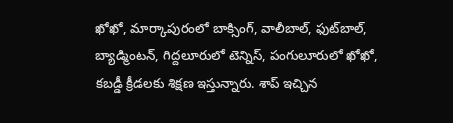ఖోఖో, మార్కాపురంలో బాక్సింగ్‌, వాలీబాల్‌, ఫుట్‌బాల్‌, బ్యాడ్మింటన్‌, గిద్దలూరులో టెన్నిస్‌, పంగులూరులో ఖోఖో, కబడ్డీ క్రీడలకు శిక్షణ ఇస్తున్నారు. శాప్‌ ఇచ్చిన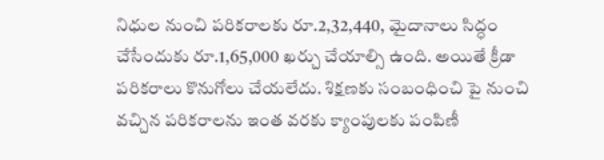నిధుల నుంచి పరికరాలకు రూ.2,32,440, మైదానాలు సిద్ధం చేసేందుకు రూ.1,65,000 ఖర్చు చేయాల్సి ఉంది. అయితే క్రీడా పరికరాలు కొనుగోలు చేయలేదు. శిక్షణకు సంబంధించి పై నుంచి వచ్చిన పరికరాలను ఇంత వరకు క్యాంపులకు పంపిణీ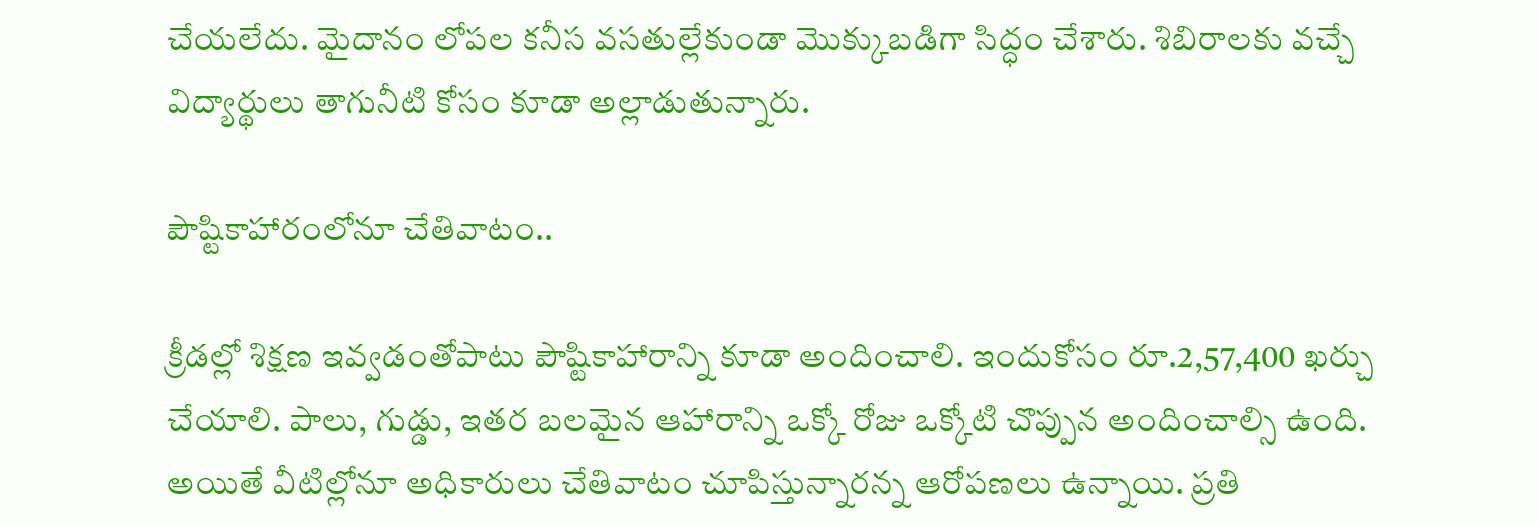చేయలేదు. మైదానం లోపల కనీస వసతుల్లేకుండా మొక్కుబడిగా సిద్ధం చేశారు. శిబిరాలకు వచ్చే విద్యార్థులు తాగునీటి కోసం కూడా అల్లాడుతున్నారు.

పౌష్టికాహారంలోనూ చేతివాటం..

క్రీడల్లో శిక్షణ ఇవ్వడంతోపాటు పౌష్టికాహారాన్ని కూడా అందించాలి. ఇందుకోసం రూ.2,57,400 ఖర్చు చేయాలి. పాలు, గుడ్డు, ఇతర బలమైన ఆహారాన్ని ఒక్కో రోజు ఒక్కోటి చొప్పున అందించాల్సి ఉంది. అయితే వీటిల్లోనూ అధికారులు చేతివాటం చూపిస్తున్నారన్న ఆరోపణలు ఉన్నాయి. ప్రతి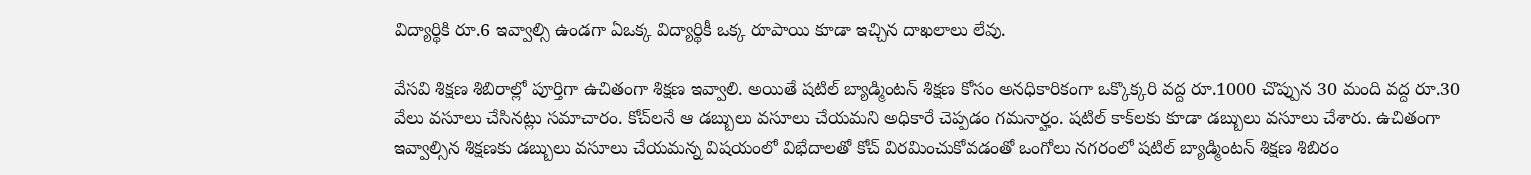విద్యార్థికి రూ.6 ఇవ్వాల్సి ఉండగా ఏఒక్క విద్యార్థికీ ఒక్క రూపాయి కూడా ఇచ్చిన దాఖలాలు లేవు.

వేసవి శిక్షణ శిబిరాల్లో పూర్తిగా ఉచితంగా శిక్షణ ఇవ్వాలి. అయితే షటిల్‌ బ్యాడ్మింటన్‌ శిక్షణ కోసం అనధికారికంగా ఒక్కొక్కరి వద్ద రూ.1000 చొప్పున 30 మంది వద్ద రూ.30 వేలు వసూలు చేసినట్లు సమాచారం. కోచ్‌లనే ఆ డబ్బులు వసూలు చేయమని అధికారే చెప్పడం గమనార్హం. షటిల్‌ కాక్‌లకు కూడా డబ్బులు వసూలు చేశారు. ఉచితంగా ఇవ్వాల్సిన శిక్షణకు డబ్బులు వసూలు చేయమన్న విషయంలో విభేదాలతో కోచ్‌ విరమించుకోవడంతో ఒంగోలు నగరంలో షటిల్‌ బ్యాడ్మింటన్‌ శిక్షణ శిబిరం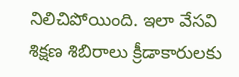నిలిచిపోయింది. ఇలా వేసవి శిక్షణ శిబిరాలు క్రీడాకారులకు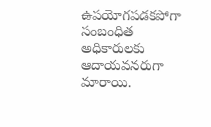ఉపయోగపడకపోగా సంబంధిత అధికారులకు ఆదాయవనరుగా మారాయి.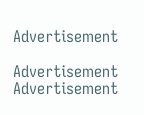Advertisement

Advertisement
Advertisement